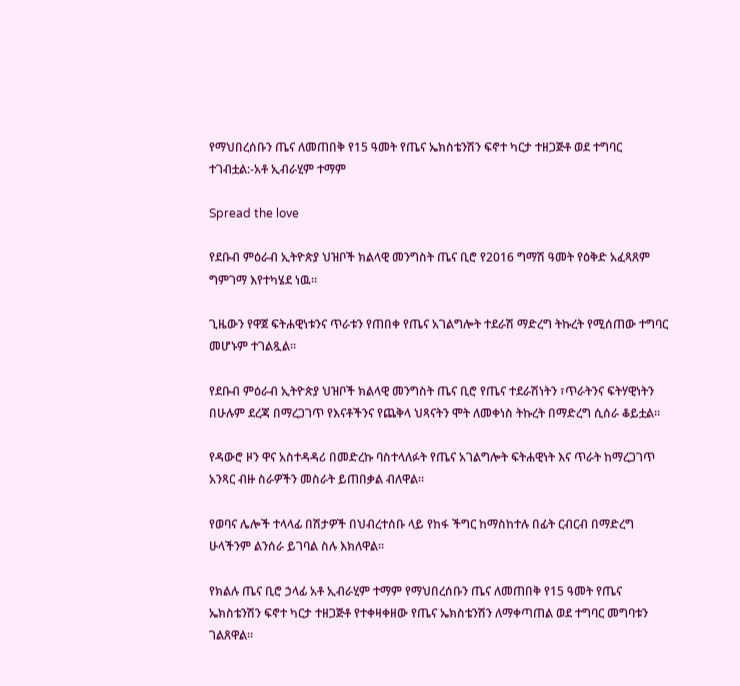የማህበረሰቡን ጤና ለመጠበቅ የ15 ዓመት የጤና ኤክስቴንሽን ፍኖተ ካርታ ተዘጋጅቶ ወደ ተግባር ተገብቷል:-አቶ ኢብራሂም ተማም

Spread the love

የደቡብ ምዕራብ ኢትዮጵያ ህዝቦች ክልላዊ መንግስት ጤና ቢሮ የ2016 ግማሽ ዓመት የዕቅድ አፈጻጸም ግምገማ እየተካሄደ ነዉ።

ጊዜውን የዋጀ ፍትሐዊነቱንና ጥራቱን የጠበቀ የጤና አገልግሎት ተደራሽ ማድረግ ትኩረት የሚሰጠው ተግባር መሆኑም ተገልጿል።

የደቡብ ምዕራብ ኢትዮጵያ ህዝቦች ክልላዊ መንግስት ጤና ቢሮ የጤና ተደራሽነትን ፣ጥራትንና ፍትሃዊነትን በሁሉም ደረጃ በማረጋገጥ የእናቶችንና የጨቅላ ህጻናትን ሞት ለመቀነስ ትኩረት በማድረግ ሲሰራ ቆይቷል።

የዳውሮ ዞን ዋና አስተዳዳሪ በመድረኩ ባስተላለፉት የጤና አገልግሎት ፍትሐዊነት እና ጥራት ከማረጋገጥ አንጻር ብዙ ስራዎችን መስራት ይጠበቃል ብለዋል።

የወባና ሌሎች ተላላፊ በሽታዎች በህብረተሰቡ ላይ የከፋ ችግር ከማስከተሉ በፊት ርብርብ በማድረግ ሁላችንም ልንሰራ ይገባል ስሉ እክለዋል።

የክልሉ ጤና ቢሮ ኃላፊ አቶ ኢብራሂም ተማም የማህበረሰቡን ጤና ለመጠበቅ የ15 ዓመት የጤና ኤክስቴንሽን ፍኖተ ካርታ ተዘጋጅቶ የተቀዛቀዘው የጤና ኤክስቴንሽን ለማቀጣጠል ወደ ተግባር መግባቱን ገልጸዋል።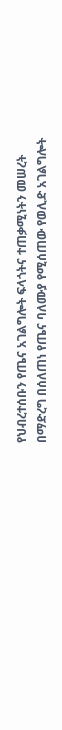የህብረተሰቡን የጤና አገልግሎት ፍላጎትና ተጠቃሚነትን መሠረት በማድረግ በሰለጠነ የጤና ባለሙያ የሚሰጠው የወሊድ አገልግሎት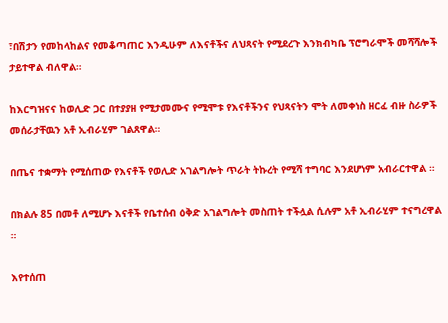፣በሽታን የመከላከልና የመቆጣጠር እንዲሁም ለእናቶችና ለህጻናት የሚደረጉ እንክብካቤ ፕሮግራሞች መሻሻሎች ታይተዋል ብለዋል።

ከእርግዝናና ከወሊድ ጋር በተያያዘ የሚታመሙና የሚሞቱ የእናቶችንና የህጻናትን ሞት ለመቀነስ ዘርፈ ብዙ ስራዎች መሰራታቸዉን አቶ ኢብራሂም ገልጸዋል።

በጤና ተቋማት የሚሰጠው የእናቶች የወሊድ አገልግሎት ጥራት ትኩረት የሚሻ ተግባር እንደሆነም አብራርተዋል ።

በክልሉ 85 በመቶ ለሚሆኑ እናቶች የቤተሰብ ዕቅድ አገልግሎት መስጠት ተችሏል ሲሉም አቶ ኢብራሂም ተናግረዋል ።

እየተሰጠ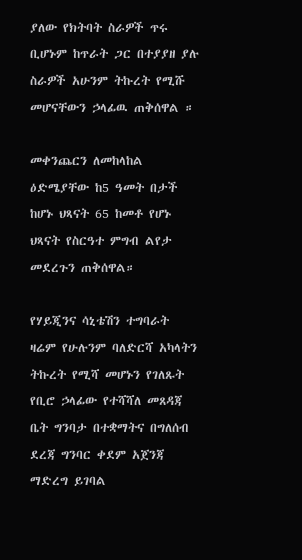ያለው የክትባት ስራዎች ጥሩ ቢሆኑም ከጥራት ጋር በተያያዘ ያሉ ስራዎች አሁንም ትኩረት የሚሹ መሆናቸውን ኃላፊዉ ጠቅሰዋል ።

መቀንጨርን ለመከላከል ዕድሜያቸው ከ5 ዓመት በታች ከሆኑ ህጻናት 65 ከመቶ የሆኑ ህጻናት የስርዓተ ምግብ ልየታ መደረጉን ጠቅሰዋል።

የሃይጂንና ሳኒቴሽን ተግባራት ዛሬም የሁሉንም ባለድርሻ አካላትን ትኩረት የሚሻ መሆኑን የገለጹት የቢሮ ኃላፊው የተሻሻለ መጸዳጃ ቤት ግንባታ በተቋማትና በግለሰብ ደረጃ ግንባር ቀደም አጀንጃ ማድረግ ይገባል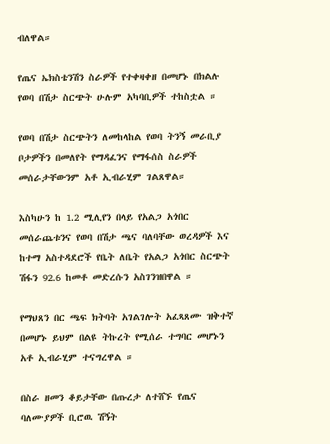ብለዋል።

የጤና ኤክስቴንሽን ስራዎች የተቀዛቀዘ በመሆኑ በክልሉ የወባ በሽታ ስርጭት ሁሉም አካባቢዎች ተከስቷል ።

የወባ በሽታ ስርጭትን ለመከላከል የወባ ትንኝ መራቢያ ቦታዎችን በመለየት የማዳፈንና የማፋሰስ ስራዎች መሰራታቸውንም አቶ ኢብራሂም ገልጸዋል።

እስካሁን ከ 1.2 ሚሊየን በላይ የአልጋ አጎበር መሰራጨቱንና የወባ በሽታ ጫና ባለባቸው ወረዳዎች እና ከተማ አስተዳደሮች የቤት ለቤት የአልጋ አጎበር ስርጭት ሽፋን 92.6 ከመቶ መድረሱን አስገንዝበዋል ።

የማህጸን በር ጫፍ ክትባት አገልገሎት አፈጻጸሙ ዝቅተኛ በመሆኑ ይህም በልዩ ትኩረት የሚሰራ ተግባር መሆኑን አቶ ኢብራሂም ተናግረዋል ።

በስራ ዘመን ቆይታቸው በጡረታ ለተሸኙ የጤና ባለሙያዎች ቢሮዉ ሽኝት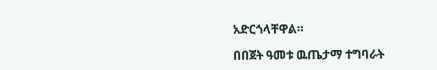አድርጎላቸዋል።

በበጀት ዓመቱ ዉጤታማ ተግባራት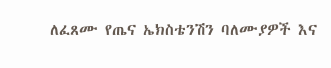ለፈጸሙ የጤና ኤክስቴንሽን ባለሙያዎች እና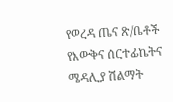የወረዳ ጤና ጽ/ቤቶች የእውቅና ሰርተፊኬትና ሜዳሊያ ሽልማት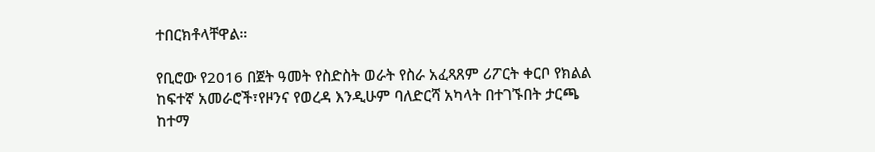ተበርክቶላቸዋል።

የቢሮው የ2016 በጀት ዓመት የስድስት ወራት የስራ አፈጻጸም ሪፖርት ቀርቦ የክልል ከፍተኛ አመራሮች፣የዞንና የወረዳ እንዲሁም ባለድርሻ አካላት በተገኙበት ታርጫ ከተማ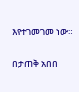እየተገመገመ ነው።

በታጠቅ አበበ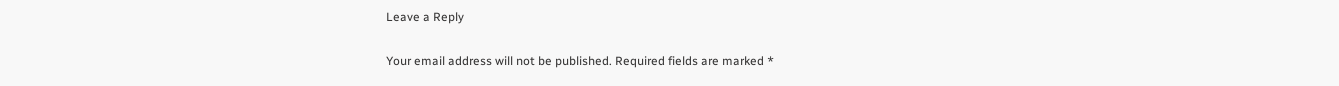Leave a Reply

Your email address will not be published. Required fields are marked *